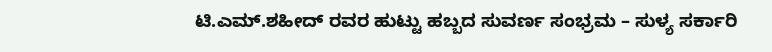ಟಿ.ಎಮ್.ಶಹೀದ್ ರವರ ಹುಟ್ಟು ಹಬ್ಬದ ಸುವರ್ಣ ಸಂಭ್ರಮ – ಸುಳ್ಯ ಸರ್ಕಾರಿ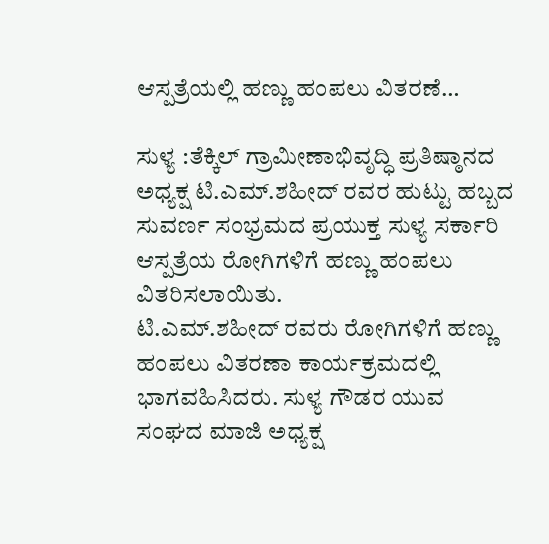ಆಸ್ಪತ್ರೆಯಲ್ಲಿ ಹಣ್ಣು ಹಂಪಲು ವಿತರಣೆ…

ಸುಳ್ಯ :ತೆಕ್ಕಿಲ್ ಗ್ರಾಮೀಣಾಭಿವೃದ್ಧಿ ಪ್ರತಿಷ್ಠಾನದ ಅಧ್ಯಕ್ಷ ಟಿ.ಎಮ್.ಶಹೀದ್ ರವರ ಹುಟ್ಟು ಹಬ್ಬದ ಸುವರ್ಣ ಸಂಭ್ರಮದ ಪ್ರಯುಕ್ತ ಸುಳ್ಯ ಸರ್ಕಾರಿ ಆಸ್ಪತ್ರೆಯ ರೋಗಿಗಳಿಗೆ ಹಣ್ಣು ಹಂಪಲು ವಿತರಿಸಲಾಯಿತು.
ಟಿ.ಎಮ್.ಶಹೀದ್ ರವರು ರೋಗಿಗಳಿಗೆ ಹಣ್ಣು ಹಂಪಲು ವಿತರಣಾ ಕಾರ್ಯಕ್ರಮದಲ್ಲಿ ಭಾಗವಹಿಸಿದರು. ಸುಳ್ಯ ಗೌಡರ ಯುವ ಸಂಘದ ಮಾಜಿ ಅಧ್ಯಕ್ಷ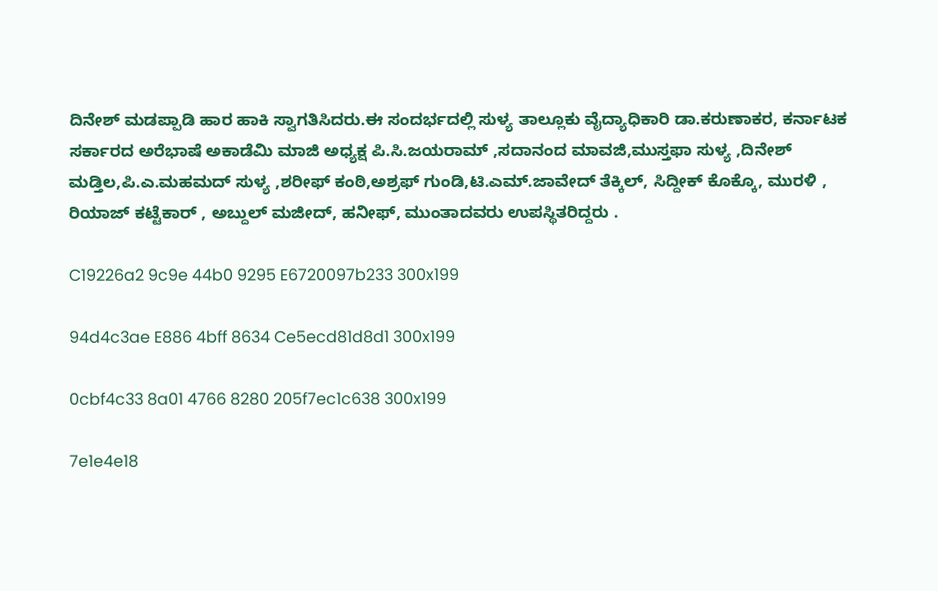ದಿನೇಶ್ ಮಡಪ್ಪಾಡಿ ಹಾರ ಹಾಕಿ ಸ್ವಾಗತಿಸಿದರು.ಈ ಸಂದರ್ಭದಲ್ಲಿ ಸುಳ್ಯ ತಾಲ್ಲೂಕು ವೈದ್ಯಾಧಿಕಾರಿ ಡಾ.ಕರುಣಾಕರ, ಕರ್ನಾಟಕ ಸರ್ಕಾರದ ಅರೆಭಾಷೆ ಅಕಾಡೆಮಿ ಮಾಜಿ ಅಧ್ಯಕ್ಷ ಪಿ.ಸಿ.ಜಯರಾಮ್ ,ಸದಾನಂದ ಮಾವಜಿ,ಮುಸ್ತಫಾ ಸುಳ್ಯ ,ದಿನೇಶ್ ಮಡ್ತಿಲ,ಪಿ.ಎ.ಮಹಮದ್ ಸುಳ್ಯ ,ಶರೀಫ್ ಕಂಠಿ,ಅಶ್ರಫ್ ಗುಂಡಿ,ಟಿ.ಎಮ್.ಜಾವೇದ್ ತೆಕ್ಕಿಲ್, ಸಿದ್ದೀಕ್ ಕೊಕ್ಕೊ, ಮುರಳಿ , ರಿಯಾಜ್ ಕಟ್ಟೆಕಾರ್ , ಅಬ್ದುಲ್ ಮಜೀದ್, ಹನೀಫ್, ಮುಂತಾದವರು ಉಪಸ್ಥಿತರಿದ್ದರು .

C19226a2 9c9e 44b0 9295 E6720097b233 300x199

94d4c3ae E886 4bff 8634 Ce5ecd81d8d1 300x199

0cbf4c33 8a01 4766 8280 205f7ec1c638 300x199

7e1e4e18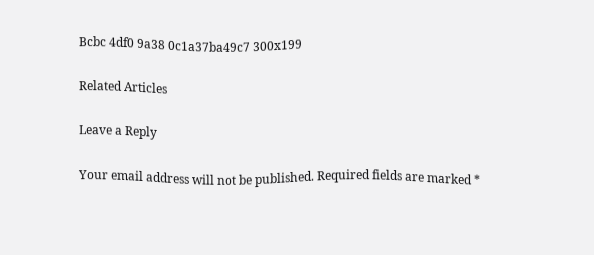Bcbc 4df0 9a38 0c1a37ba49c7 300x199

Related Articles

Leave a Reply

Your email address will not be published. Required fields are marked *